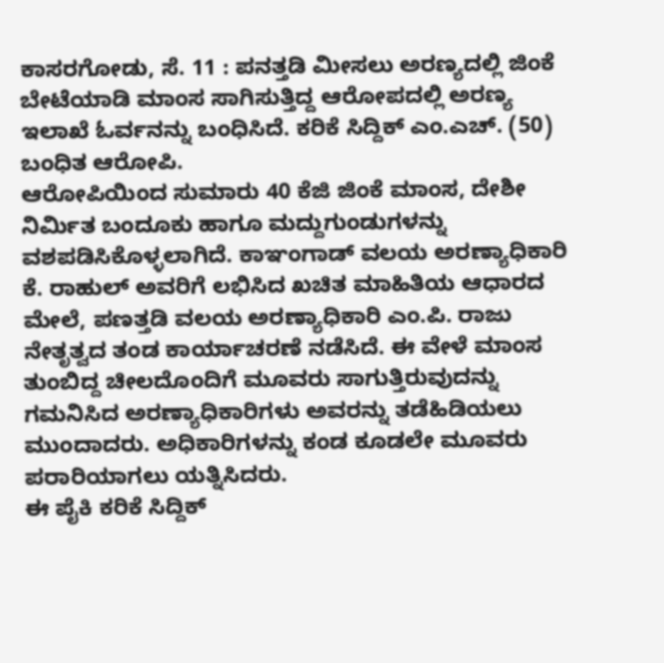ಕಾಸರಗೋಡು, ಸೆ. 11 : ಪನತ್ತಡಿ ಮೀಸಲು ಅರಣ್ಯದಲ್ಲಿ ಜಿಂಕೆ ಬೇಟೆಯಾಡಿ ಮಾಂಸ ಸಾಗಿಸುತ್ತಿದ್ದ ಆರೋಪದಲ್ಲಿ ಅರಣ್ಯ ಇಲಾಖೆ ಓರ್ವನನ್ನು ಬಂಧಿಸಿದೆ. ಕರಿಕೆ ಸಿದ್ದಿಕ್ ಎಂ.ಎಚ್. (50) ಬಂಧಿತ ಆರೋಪಿ.
ಆರೋಪಿಯಿಂದ ಸುಮಾರು 40 ಕೆಜಿ ಜಿಂಕೆ ಮಾಂಸ, ದೇಶೀ ನಿರ್ಮಿತ ಬಂದೂಕು ಹಾಗೂ ಮದ್ದುಗುಂಡುಗಳನ್ನು ವಶಪಡಿಸಿಕೊಳ್ಳಲಾಗಿದೆ. ಕಾಞಂಗಾಡ್ ವಲಯ ಅರಣ್ಯಾಧಿಕಾರಿ ಕೆ. ರಾಹುಲ್ ಅವರಿಗೆ ಲಭಿಸಿದ ಖಚಿತ ಮಾಹಿತಿಯ ಆಧಾರದ ಮೇಲೆ, ಪಣತ್ತಡಿ ವಲಯ ಅರಣ್ಯಾಧಿಕಾರಿ ಎಂ.ಪಿ. ರಾಜು ನೇತೃತ್ವದ ತಂಡ ಕಾರ್ಯಾಚರಣೆ ನಡೆಸಿದೆ. ಈ ವೇಳೆ ಮಾಂಸ ತುಂಬಿದ್ದ ಚೀಲದೊಂದಿಗೆ ಮೂವರು ಸಾಗುತ್ತಿರುವುದನ್ನು ಗಮನಿಸಿದ ಅರಣ್ಯಾಧಿಕಾರಿಗಳು ಅವರನ್ನು ತಡೆಹಿಡಿಯಲು ಮುಂದಾದರು. ಅಧಿಕಾರಿಗಳನ್ನು ಕಂಡ ಕೂಡಲೇ ಮೂವರು ಪರಾರಿಯಾಗಲು ಯತ್ನಿಸಿದರು.
ಈ ಪೈಕಿ ಕರಿಕೆ ಸಿದ್ದಿಕ್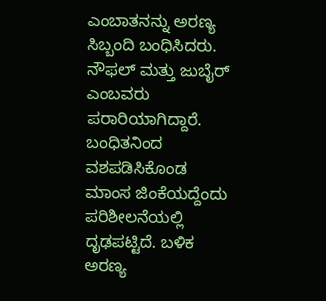ಎಂಬಾತನನ್ನು ಅರಣ್ಯ ಸಿಬ್ಬಂದಿ ಬಂಧಿಸಿದರು. ನೌಫಲ್ ಮತ್ತು ಜುಬೈರ್ ಎಂಬವರು ಪರಾರಿಯಾಗಿದ್ದಾರೆ. ಬಂಧಿತನಿಂದ ವಶಪಡಿಸಿಕೊಂಡ ಮಾಂಸ ಜಿಂಕೆಯದ್ದೆಂದು ಪರಿಶೀಲನೆಯಲ್ಲಿ ದೃಢಪಟ್ಟಿದೆ. ಬಳಿಕ ಅರಣ್ಯ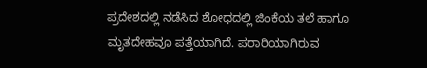ಪ್ರದೇಶದಲ್ಲಿ ನಡೆಸಿದ ಶೋಧದಲ್ಲಿ ಜಿಂಕೆಯ ತಲೆ ಹಾಗೂ ಮೃತದೇಹವೂ ಪತ್ತೆಯಾಗಿದೆ. ಪರಾರಿಯಾಗಿರುವ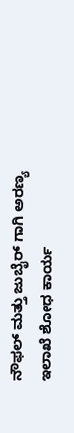ನೌಫಲ್ ಮತ್ತು ಜುಬೈರ್ ಗಾಗಿ ಅರಣ್ಯ ಇಲಾಖೆ ಶೋಧ ಕಾರ್ಯ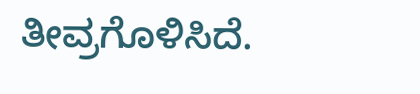ತೀವ್ರಗೊಳಿಸಿದೆ.